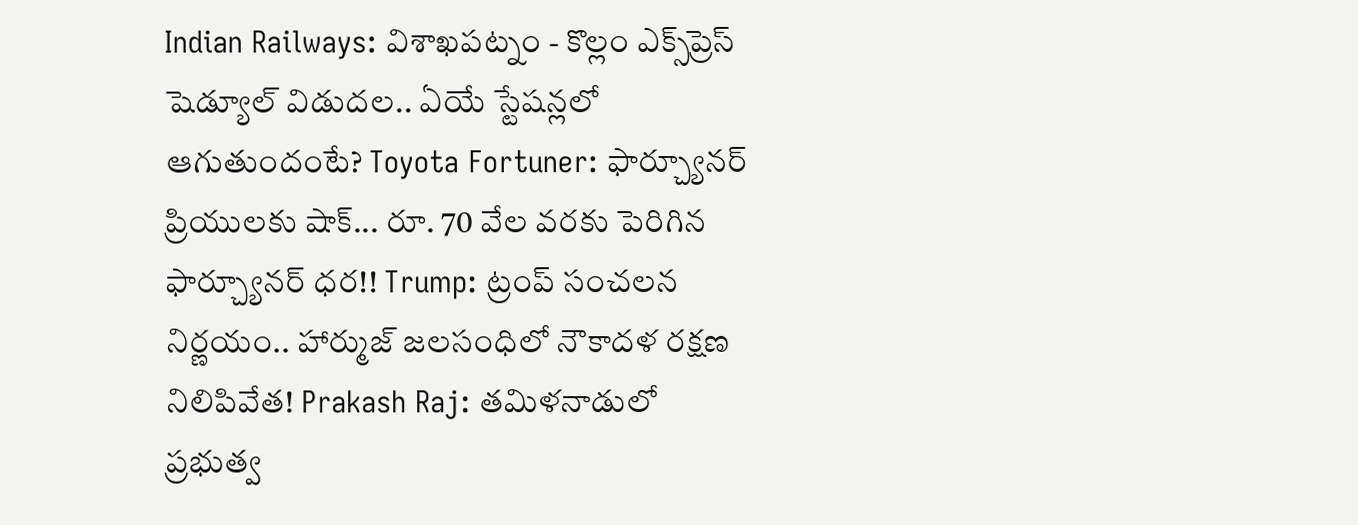Indian Railways: విశాఖపట్నం - కొల్లం ఎక్స్‌ప్రెస్ షెడ్యూల్ విడుదల.. ఏయే స్టేషన్లలో ఆగుతుందంటే? Toyota Fortuner: ఫార్చ్యూనర్ ప్రియులకు షాక్... రూ. 70 వేల వరకు పెరిగిన ఫార్చ్యూనర్ ధర!! Trump: ట్రంప్ సంచలన నిర్ణయం.. హార్ముజ్ జలసంధిలో నౌకాదళ రక్షణ నిలిపివేత! Prakash Raj: తమిళనాడులో ప్రభుత్వ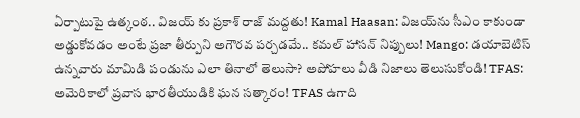ఏర్పాటుపై ఉత్కంఠ.. విజయ్ కు ప్రకాశ్ రాజ్ మద్దతు! Kamal Haasan: విజయ్‌ను సీఎం కాకుండా అడ్డుకోవడం అంటే ప్రజా తీర్పుని అగౌరవ పర్చడమే.. కమల్ హాసన్ నిప్పులు! Mango: డయాబెటిస్ ఉన్నవారు మామిడి పండును ఎలా తినాలో తెలుసా? అపోహలు వీడి నిజాలు తెలుసుకోండి! TFAS: అమెరికాలో ప్రవాస భారతీయుడికి ఘన సత్కారం! TFAS ఉగాది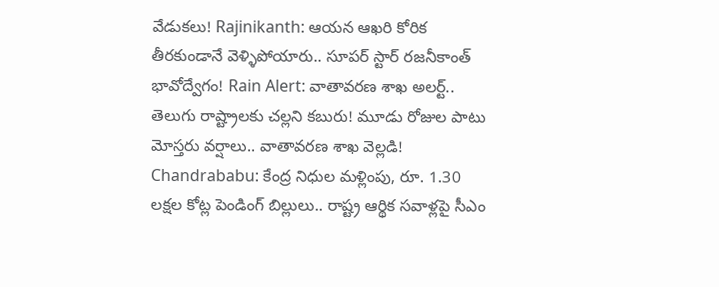వేడుకలు! Rajinikanth: ఆయన ఆఖరి కోరిక తీరకుండానే వెళ్ళిపోయారు.. సూపర్ స్టార్ రజనీకాంత్ భావోద్వేగం! Rain Alert: వాతావరణ శాఖ అలర్ట్.. తెలుగు రాష్ట్రాలకు చల్లని కబురు! మూడు రోజుల పాటు మోస్తరు వర్షాలు.. వాతావరణ శాఖ వెల్లడి! Chandrababu: కేంద్ర నిధుల మళ్లింపు, రూ. 1.30 లక్షల కోట్ల పెండింగ్ బిల్లులు.. రాష్ట్ర ఆర్థిక సవాళ్లపై సీఎం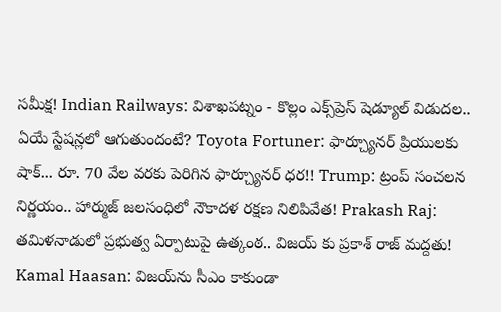సమీక్ష! Indian Railways: విశాఖపట్నం - కొల్లం ఎక్స్‌ప్రెస్ షెడ్యూల్ విడుదల.. ఏయే స్టేషన్లలో ఆగుతుందంటే? Toyota Fortuner: ఫార్చ్యూనర్ ప్రియులకు షాక్... రూ. 70 వేల వరకు పెరిగిన ఫార్చ్యూనర్ ధర!! Trump: ట్రంప్ సంచలన నిర్ణయం.. హార్ముజ్ జలసంధిలో నౌకాదళ రక్షణ నిలిపివేత! Prakash Raj: తమిళనాడులో ప్రభుత్వ ఏర్పాటుపై ఉత్కంఠ.. విజయ్ కు ప్రకాశ్ రాజ్ మద్దతు! Kamal Haasan: విజయ్‌ను సీఎం కాకుండా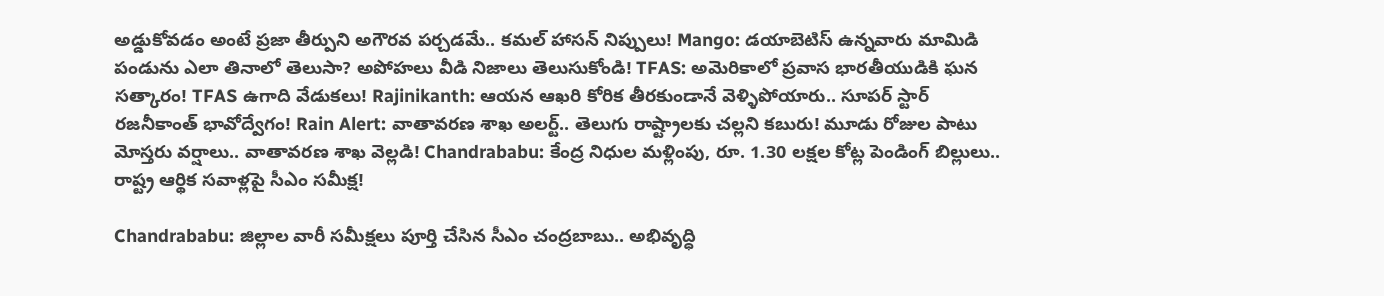అడ్డుకోవడం అంటే ప్రజా తీర్పుని అగౌరవ పర్చడమే.. కమల్ హాసన్ నిప్పులు! Mango: డయాబెటిస్ ఉన్నవారు మామిడి పండును ఎలా తినాలో తెలుసా? అపోహలు వీడి నిజాలు తెలుసుకోండి! TFAS: అమెరికాలో ప్రవాస భారతీయుడికి ఘన సత్కారం! TFAS ఉగాది వేడుకలు! Rajinikanth: ఆయన ఆఖరి కోరిక తీరకుండానే వెళ్ళిపోయారు.. సూపర్ స్టార్ రజనీకాంత్ భావోద్వేగం! Rain Alert: వాతావరణ శాఖ అలర్ట్.. తెలుగు రాష్ట్రాలకు చల్లని కబురు! మూడు రోజుల పాటు మోస్తరు వర్షాలు.. వాతావరణ శాఖ వెల్లడి! Chandrababu: కేంద్ర నిధుల మళ్లింపు, రూ. 1.30 లక్షల కోట్ల పెండింగ్ బిల్లులు.. రాష్ట్ర ఆర్థిక సవాళ్లపై సీఎం సమీక్ష!

Chandrababu: జిల్లాల వారీ సమీక్షలు పూర్తి చేసిన సీఎం చంద్రబాబు.. అభివృద్ధి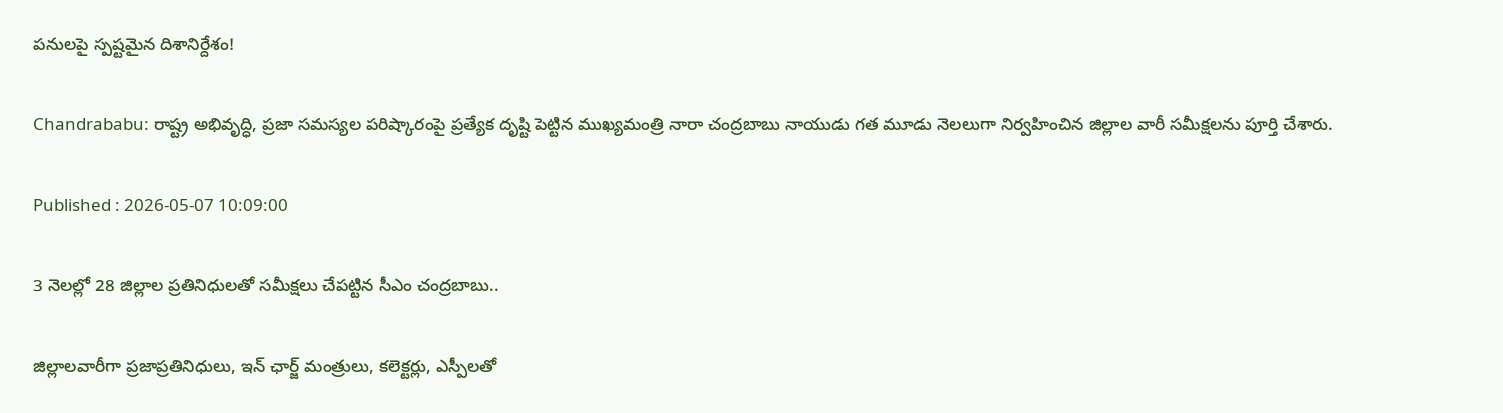పనులపై స్పష్టమైన దిశానిర్దేశం!

Chandrababu: రాష్ట్ర అభివృద్ధి, ప్రజా సమస్యల పరిష్కారంపై ప్రత్యేక దృష్టి పెట్టిన ముఖ్యమంత్రి నారా చంద్రబాబు నాయుడు గత మూడు నెలలుగా నిర్వహించిన జిల్లాల వారీ సమీక్షలను పూర్తి చేశారు.

Published : 2026-05-07 10:09:00

3 నెలల్లో 28 జిల్లాల ప్రతినిధులతో సమీక్షలు చేపట్టిన సీఎం చంద్రబాబు..

జిల్లాలవారీగా ప్రజాప్రతినిధులు, ఇన్ ఛార్జ్ మంత్రులు, కలెక్టర్లు, ఎస్పీలతో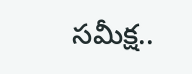సమీక్ష..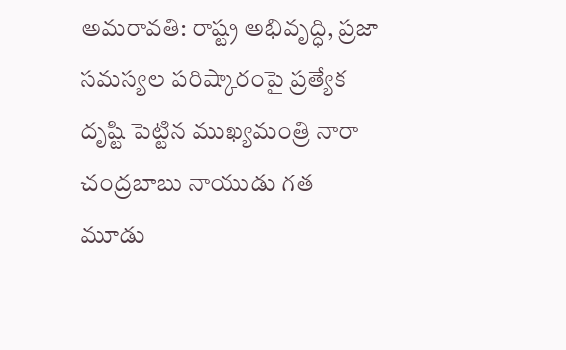అమరావతి: రాష్ట్ర అభివృద్ధి, ప్రజా సమస్యల పరిష్కారంపై ప్రత్యేక దృష్టి పెట్టిన ముఖ్యమంత్రి నారా చంద్రబాబు నాయుడు గత మూడు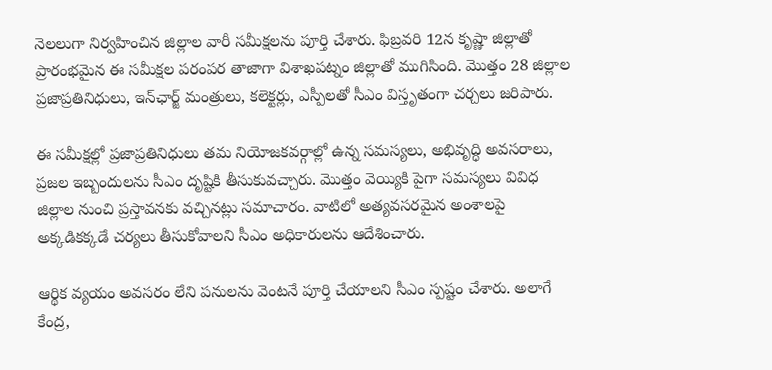నెలలుగా నిర్వహించిన జిల్లాల వారీ సమీక్షలను పూర్తి చేశారు. ఫిబ్రవరి 12న కృష్ణా జిల్లాతో ప్రారంభమైన ఈ సమీక్షల పరంపర తాజాగా విశాఖపట్నం జిల్లాతో ముగిసింది. మొత్తం 28 జిల్లాల ప్రజాప్రతినిధులు, ఇన్‌ఛార్జ్ మంత్రులు, కలెక్టర్లు, ఎస్పీలతో సీఎం విస్తృతంగా చర్చలు జరిపారు.

ఈ సమీక్షల్లో ప్రజాప్రతినిధులు తమ నియోజకవర్గాల్లో ఉన్న సమస్యలు, అభివృద్ధి అవసరాలు, ప్రజల ఇబ్బందులను సీఎం దృష్టికి తీసుకువచ్చారు. మొత్తం వెయ్యికి పైగా సమస్యలు వివిధ జిల్లాల నుంచి ప్రస్తావనకు వచ్చినట్లు సమాచారం. వాటిలో అత్యవసరమైన అంశాలపై అక్కడికక్కడే చర్యలు తీసుకోవాలని సీఎం అధికారులను ఆదేశించారు.

ఆర్థిక వ్యయం అవసరం లేని పనులను వెంటనే పూర్తి చేయాలని సీఎం స్పష్టం చేశారు. అలాగే కేంద్ర,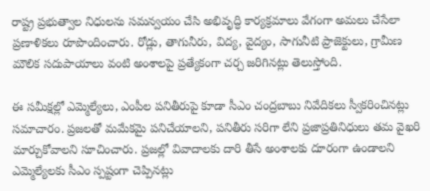రాష్ట్ర ప్రభుత్వాల నిధులను సమన్వయం చేసి అభివృద్ధి కార్యక్రమాలు వేగంగా అమలు చేసేలా ప్రణాళికలు రూపొందించారు. రోడ్లు, తాగునీరు, విద్య, వైద్యం, సాగునీటి ప్రాజెక్టులు, గ్రామీణ మౌలిక సదుపాయాలు వంటి అంశాలపై ప్రత్యేకంగా చర్చ జరిగినట్లు తెలుస్తోంది.

ఈ సమీక్షల్లో ఎమ్మెల్యేలు, ఎంపీల పనితీరుపై కూడా సీఎం చంద్రబాబు నివేదికలు స్వీకరించినట్లు సమాచారం. ప్రజలతో మమేకమై పనిచేయాలని, పనితీరు సరిగా లేని ప్రజాప్రతినిధులు తమ వైఖరి మార్చుకోవాలని సూచించారు. ప్రజల్లో వివాదాలకు దారి తీసే అంశాలకు దూరంగా ఉండాలని ఎమ్మెల్యేలకు సీఎం స్పష్టంగా చెప్పినట్లు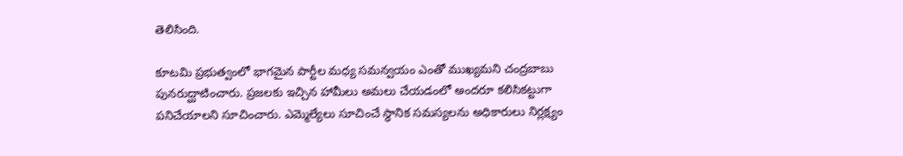తెలిసింది.

కూటమి ప్రభుత్వంలో భాగమైన పార్టీల మధ్య సమన్వయం ఎంతో ముఖ్యమని చంద్రబాబు పునరుద్ఘాటించారు. ప్రజలకు ఇచ్చిన హామీలు అమలు చేయడంలో అందరూ కలిసికట్టుగా పనిచేయాలని సూచించారు. ఎమ్మెల్యేలు సూచించే స్థానిక సమస్యలను అధికారులు నిర్లక్ష్యం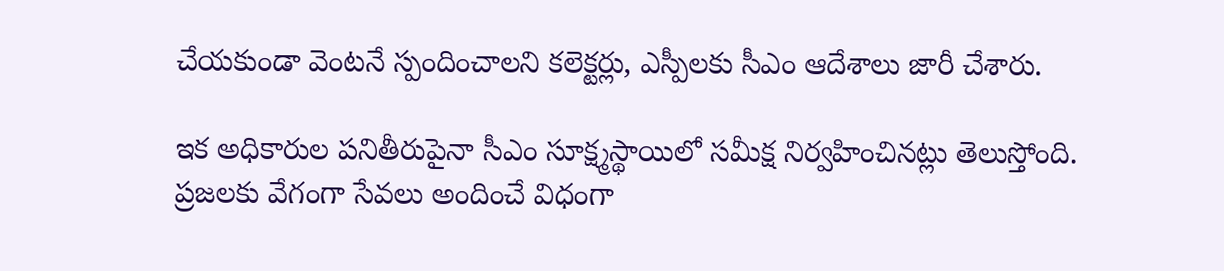చేయకుండా వెంటనే స్పందించాలని కలెక్టర్లు, ఎస్పీలకు సీఎం ఆదేశాలు జారీ చేశారు.

ఇక అధికారుల పనితీరుపైనా సీఎం సూక్ష్మస్థాయిలో సమీక్ష నిర్వహించినట్లు తెలుస్తోంది. ప్రజలకు వేగంగా సేవలు అందించే విధంగా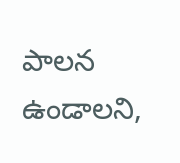పాలన ఉండాలని,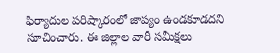ఫిర్యాదుల పరిష్కారంలో జాప్యం ఉండకూడదని సూచించారు. ఈ జిల్లాల వారీ సమీక్షలు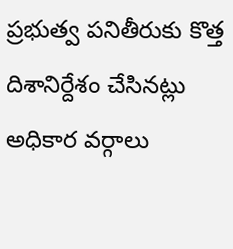ప్రభుత్వ పనితీరుకు కొత్త దిశానిర్దేశం చేసినట్లు అధికార వర్గాలు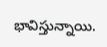భావిస్తున్నాయి.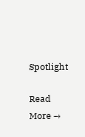Spotlight

Read More →